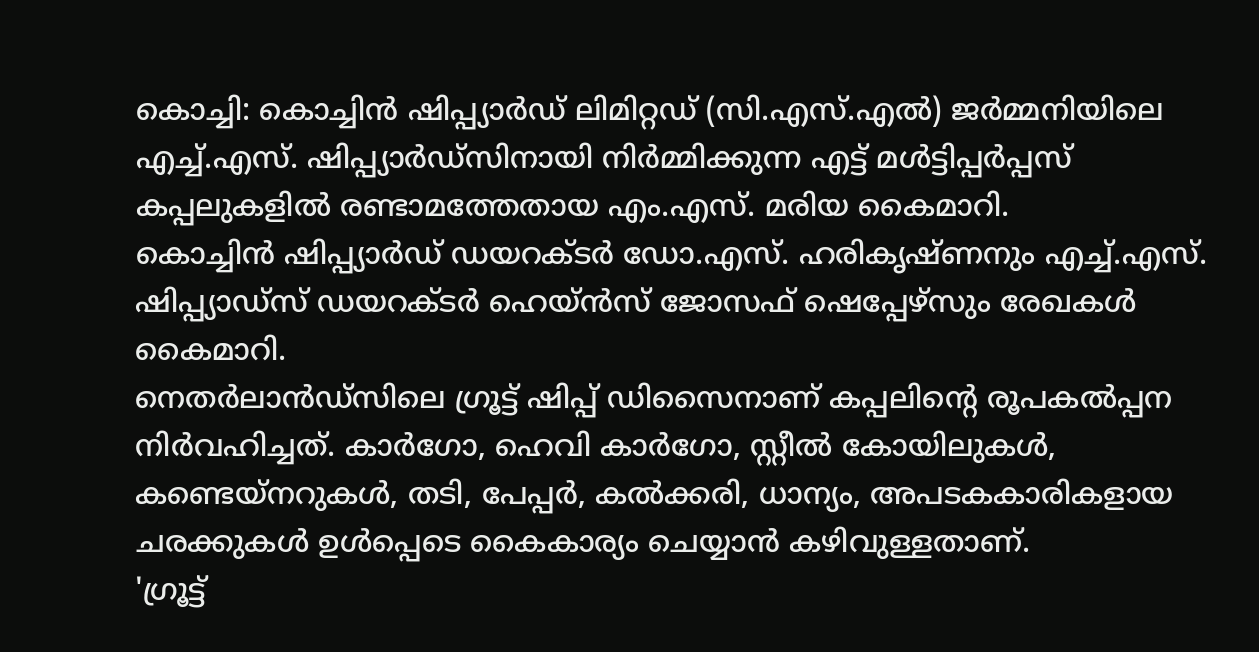കൊച്ചി: കൊച്ചിൻ ഷിപ്പ്യാർഡ് ലിമിറ്റഡ് (സി.എസ്.എൽ) ജർമ്മനിയിലെ എച്ച്.എസ്. ഷിപ്പ്യാർഡ്സിനായി നിർമ്മിക്കുന്ന എട്ട് മൾട്ടിപ്പർപ്പസ് കപ്പലുകളിൽ രണ്ടാമത്തേതായ എം.എസ്. മരിയ കൈമാറി.
കൊച്ചിൻ ഷിപ്പ്യാർഡ് ഡയറക്ടർ ഡോ.എസ്. ഹരികൃഷ്ണനും എച്ച്.എസ്. ഷിപ്പ്യാഡ്സ് ഡയറക്ടർ ഹെയ്ൻസ് ജോസഫ് ഷെപ്പേഴ്സും രേഖകൾ കൈമാറി.
നെതർലാൻഡ്സിലെ ഗ്രൂട്ട് ഷിപ്പ് ഡിസൈനാണ് കപ്പലിന്റെ രൂപകൽപ്പന നിർവഹിച്ചത്. കാർഗോ, ഹെവി കാർഗോ, സ്റ്റീൽ കോയിലുകൾ, കണ്ടെയ്നറുകൾ, തടി, പേപ്പർ, കൽക്കരി, ധാന്യം, അപടകകാരികളായ ചരക്കുകൾ ഉൾപ്പെടെ കൈകാര്യം ചെയ്യാൻ കഴിവുള്ളതാണ്.
'ഗ്രൂട്ട്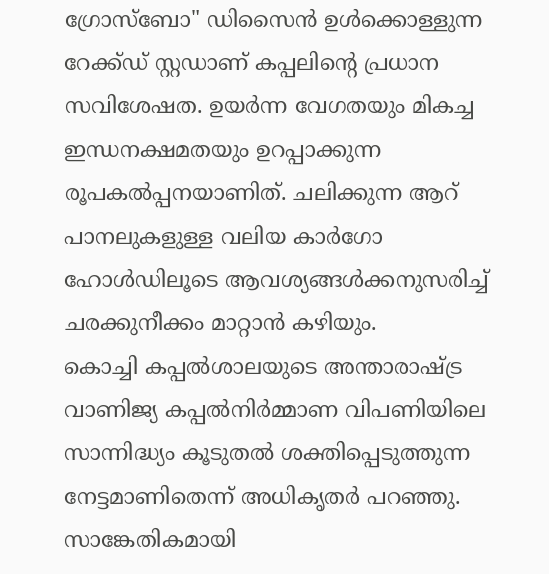ഗ്രോസ്ബോ" ഡിസൈൻ ഉൾക്കൊള്ളുന്ന റേക്ക്ഡ് സ്റ്റഡാണ് കപ്പലിന്റെ പ്രധാന സവിശേഷത. ഉയർന്ന വേഗതയും മികച്ച ഇന്ധനക്ഷമതയും ഉറപ്പാക്കുന്ന രൂപകൽപ്പനയാണിത്. ചലിക്കുന്ന ആറ് പാനലുകളുള്ള വലിയ കാർഗോ ഹോൾഡിലൂടെ ആവശ്യങ്ങൾക്കനുസരിച്ച് ചരക്കുനീക്കം മാറ്റാൻ കഴിയും.
കൊച്ചി കപ്പൽശാലയുടെ അന്താരാഷ്ട്ര വാണിജ്യ കപ്പൽനിർമ്മാണ വിപണിയിലെ സാന്നിദ്ധ്യം കൂടുതൽ ശക്തിപ്പെടുത്തുന്ന നേട്ടമാണിതെന്ന് അധികൃതർ പറഞ്ഞു. സാങ്കേതികമായി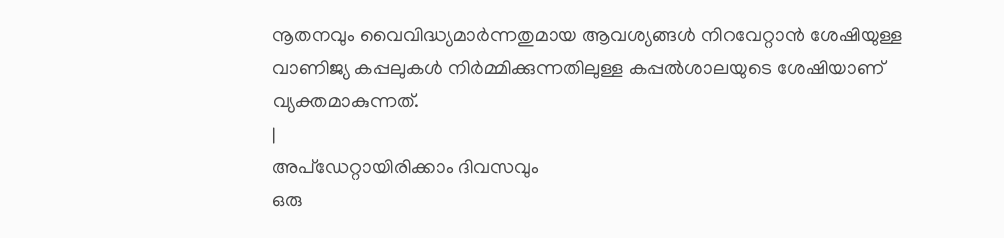നൂതനവും വൈവിദ്ധ്യമാർന്നതുമായ ആവശ്യങ്ങൾ നിറവേറ്റാൻ ശേഷിയുള്ള വാണിജ്യ കപ്പലുകൾ നിർമ്മിക്കുന്നതിലുള്ള കപ്പൽശാലയുടെ ശേഷിയാണ് വ്യക്തമാകുന്നത്.
|
അപ്ഡേറ്റായിരിക്കാം ദിവസവും
ഒരു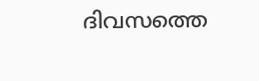ദിവസത്തെ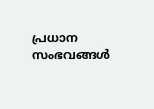പ്രധാന സംഭവങ്ങൾ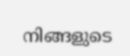നിങ്ങളുടെ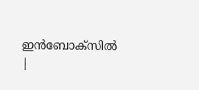ഇൻബോക്സിൽ |